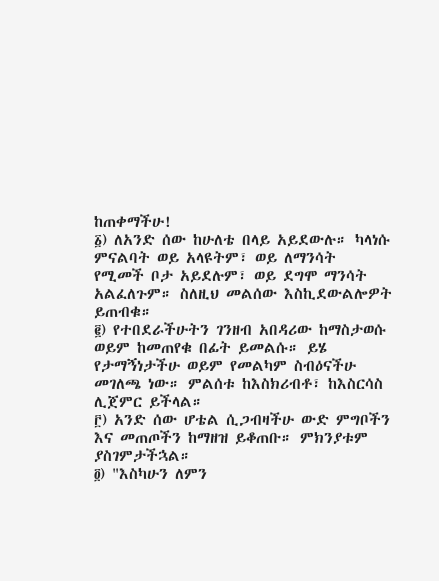ከጠቀማችሁ!
፩) ለአንድ ሰው ከሁለቴ በላይ አይደውሉ። ካላነሱ ምናልባት ወይ አላዩትም፣ ወይ ለማንሳት የሚመች ቦታ አይደሉም፣ ወይ ደግሞ ማንሳት አልፈለጉም። ስለዚህ መልሰው እስኪደውልሎዎት ይጠብቁ።
፪) የተበደራችሁትን ገንዘብ አበዳሪው ከማስታወሱ ወይም ከመጠየቁ በፊት ይመልሱ። ይሄ የታማኝነታችሁ ወይም የመልካም ስብዕናችሁ መገለጫ ነው። ምልሰቱ ከእስክሪብቶ፣ ከእስርሳስ ሊጀምር ይችላል።
፫) አንድ ሰው ሆቴል ሲጋብዛችሁ ውድ ምግቦችን እና መጠጦችን ከማዘዝ ይቆጠቡ። ምክንያቱም ያስገምታችኋል።
፬) "እስካሁን ለምን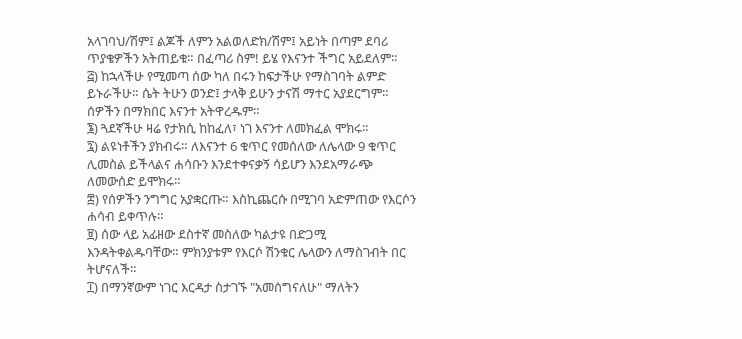አላገባህ/ሽም፤ ልጆች ለምን አልወለድክ/ሽም፤ አይነት በጣም ደባሪ ጥያቄዎችን አትጠይቁ። በፈጣሪ ስም! ይሄ የእናንተ ችግር አይደለም።
፭) ከኋላችሁ የሚመጣ ሰው ካለ በሩን ከፍታችሁ የማስገባት ልምድ ይኑራችሁ። ሴት ትሁን ወንድ፤ ታላቅ ይሁን ታናሽ ማተር አያደርግም። ሰዎችን በማክበር እናንተ አትዋረዱም።
፮) ጓደኛችሁ ዛሬ የታክሲ ከከፈለ፣ ነገ እናንተ ለመክፈል ሞክሩ።
፯) ልዩነቶችን ያክብሩ። ለእናንተ 6 ቁጥር የመሰለው ለሌላው 9 ቁጥር ሊመስል ይችላልና ሐሳቡን እንደተቀናቃኝ ሳይሆን እንደአማራጭ ለመውሰድ ይሞክሩ።
፰) የሰዎችን ንግግር አያቋርጡ። እስኪጨርሱ በሚገባ አድምጠው የእርሶን ሐሳብ ይቀጥሉ።
፱) ሰው ላይ አፊዘው ደስተኛ መስለው ካልታዩ በድጋሚ እንዳትቀልዱባቸው። ምክንያቱም የእርሶ ሽንቁር ሌላውን ለማስገብት በር ትሆናለች።
፲) በማንኛውም ነገር እርዳታ ስታገኙ "አመሰግናለሁ" ማለትን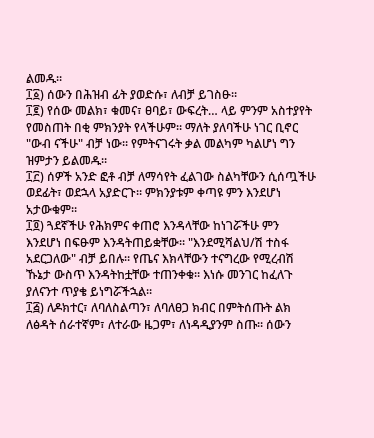ልመዱ።
፲፩) ሰውን በሕዝብ ፊት ያወድሱ፣ ለብቻ ይገስፁ።
፲፪) የሰው መልክ፣ ቁመና፣ ፀባይ፣ ውፍረት… ላይ ምንም አስተያየት የመስጠት በቂ ምክንያት የላችሁም። ማለት ያለባችሁ ነገር ቢኖር "ውብ ናችሁ" ብቻ ነው። የምትናገሩት ቃል መልካም ካልሆነ ግን ዝምታን ይልመዱ።
፲፫) ሰዎች አንድ ፎቶ ብቻ ለማሳየት ፈልገው ስልካቸውን ሲሰጧችሁ ወደፊት፣ ወደኋላ አያድርጉ። ምክንያቱም ቀጣዩ ምን እንደሆነ አታውቁም።
፲፬) ጓደኛችሁ የሕክምና ቀጠሮ እንዳላቸው ከነገሯችሁ ምን እንደሆነ በፍፁም እንዳትጠይቋቸው። "እንደሚሻልህ/ሽ ተስፋ አደርጋለው" ብቻ ይበሉ። የጤና እክላቸውን ተናግረው የሚረብሽ ኹኔታ ውስጥ እንዳትከቷቸው ተጠንቀቁ። እነሱ መንገር ከፈለጉ ያለናንተ ጥያቄ ይነግሯችኋል።
፲፭) ለዶክተር፣ ለባለስልጣን፣ ለባለፀጋ ክብር በምትሰጡት ልክ ለፅዳት ሰራተኛም፣ ለተራው ዜጋም፣ ለነዳዲያንም ስጡ። ሰውን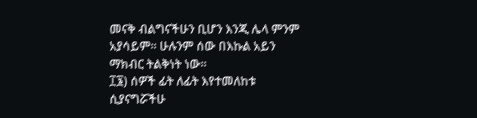መናቅ ብልግናችሁን ቢሆን እንጂ ሌላ ምንም አያሳይም። ሁሉንም ሰው በእኩል አይን ማክብር ትልቅነት ነው።
፲፮) ሰዎች ፊት ለፊት እየተመለከቱ ሲያናግሯችሁ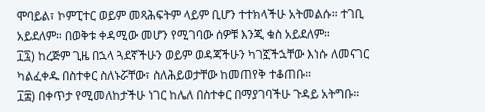ሞባይል፣ ኮምፒተር ወይም መጻሕፍትም ላይም ቢሆን ተተክላችሁ አትመልሱ። ተገቢ አይደለም። በወቅቱ ቀዳሚው መሆን የሚገባው ሰዎቹ እንጂ ቁስ አይደለም።
፲፯) ከረጅም ጊዜ በኋላ ጓደኛችሁን ወይም ወዳጃችሁን ካገኟችኋቸው እነሱ ለመናገር ካልፈቀዱ በስተቀር ስለኑሯቸው፣ ስለሕይወታቸው ከመጠየቅ ተቆጠቡ።
፲፰) በቀጥታ የሚመለከታችሁ ነገር ከሌለ በስተቀር በማያገባችሁ ጉዳይ አትግቡ።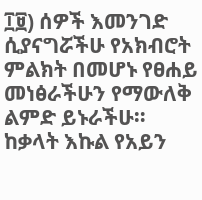፲፱) ሰዎች እመንገድ ሲያናግሯችሁ የአክብሮት ምልክት በመሆኑ የፀሐይ መነፅራችሁን የማውለቅ ልምድ ይኑራችሁ። ከቃላት እኩል የአይን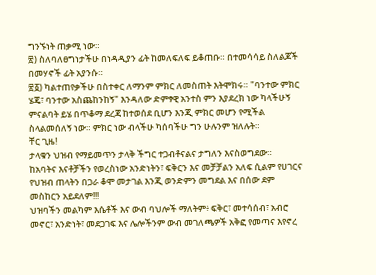ግንኙነት ጠቃሚ ነው።
፳) ስለባለፀግነታችሁ በነዳዲያን ፊት ከመለፍለፍ ይቆጠቡ። በተመሳሳይ ስለልጆች በመሃኖች ፊት አያንሱ።
፳፩) ካልተጠየቃችሁ በስተቀር ለማንም ምክር ለመስጠት እትሞክሩ። "ባንተው ምክር ሄጄ፣ ባንተው አስጨከንከኝ" እንዳለው ድምፃዊ አንተስ ምን እያደረክ ነው ካላችሁኝ ምናልባት ይሄ በጥቆማ ደረጃ ከተወሰደ ቢሆን እንጂ ምክር መሆን የሚችል ስላልመሰለኝ ነው። ምክር ነው ብላችሁ ካሰባችሁ ግን ሁሉንም ዝለሉት።
ቸር ጊዜ!
ታላቁን ህዝብ የማይመጥን ታላቅ ችግር ተጋብቶናልና ታግለን እናስወግደው።
ከአባትና እናቶቻችን የወረስነው አንድነትን፣ ፍቅርን እና መቻቻልን አለፍ ሲልም የሀገርና የህዝብ ጠላትን በጋራ ቆሞ መታገል እንጂ ወንድምን መግደል እና በሰው ደም መስከርን አይደለም!!!
ህዝባችን መልካም እሴቶች እና ውብ ባህሎች ማለትም፥ ፍቅር፣ መተሳሰብ፣ አብሮ መኖር፣ አንድነት፣ መደጋገፍ እና ሌሎችንም ውብ መገለጫዎች አቅፎ የመጣና እየኖረ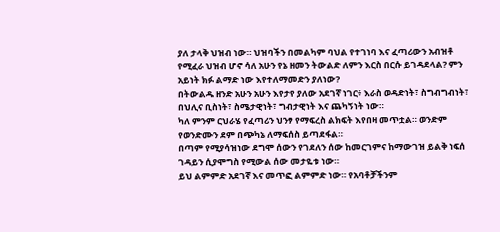ያለ ታላቅ ህዝብ ነው። ህዝባችን በመልካም ባህል የተገነባ እና ፈጣሪውን አብዝቶ የሚፈራ ህዝብ ሆኖ ሳለ አሁን የኔ ዘመን ትውልድ ለምን እርስ በርሱ ይገዳደላል? ምን አይነት ክፉ ልማድ ነው እየተለማመድን ያለነው?
በትውልዱ ዘንድ አሁን አሁን እየታየ ያለው አደገኛ ነገር፥ እራስ ወዳድነት፣ ስግብግብነት፣ በህሊና ቢስነት፣ ስሜታዊነት፣ ግብታዊነት እና ጨካኝነት ነው።
ካለ ምንም ርህራሄ የፈጣሪን ህንፃ የማፍረስ ልክፍት እየበዛ መጥቷል። ወንድም የወንድሙን ደም በጭካኔ ለማፍሰስ ይጣደፋል።
በጣም የሚያሳዝነው ደግሞ ሰውን የገደለን ሰው ከመርገምና ከማውገዝ ይልቅ ነፍሰ ገዳይን ሲያሞግስ የሚውል ሰው መታዬቱ ነው።
ይህ ልምምድ አደገኛ እና መጥፎ ልምምድ ነው። የአባቶቻችንም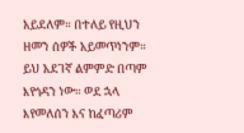አይደለም። በተለይ የዚህን ዘመን ሰዎች አይመጥነንም። ይህ አደገኛ ልምምድ በጣም እየጎዳን ነው። ወደ ኋላ እየመለሰን እና ከፈጣሪም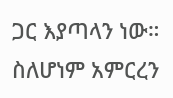ጋር እያጣላን ነው። ስለሆነም አምርረን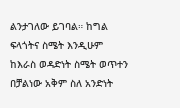ልንታገለው ይገባል። ከግል ፍላጎትና ስሜት እንዲሁም ከእራስ ወዳድነት ስሜት ወጥተን በቻልነው አቅም ስለ አንድነት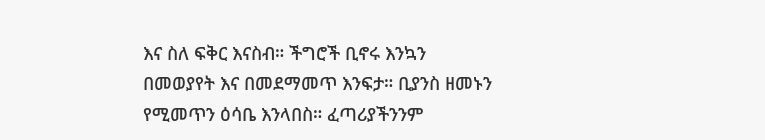እና ስለ ፍቅር እናስብ። ችግሮች ቢኖሩ እንኳን በመወያየት እና በመደማመጥ እንፍታ። ቢያንስ ዘመኑን የሚመጥን ዕሳቤ እንላበስ። ፈጣሪያችንንም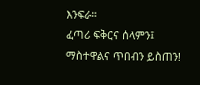እንፍራ።
ፈጣሪ ፍቅርና ሰላምን፤ ማስተዋልና ጥበብን ይስጠን!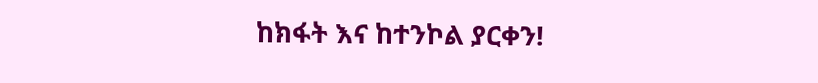ከክፋት እና ከተንኮል ያርቀን!